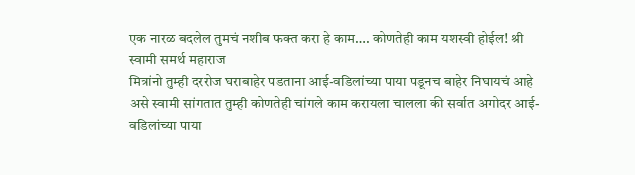एक नारळ बदलेल तुमचं नशीब फक्त करा हे काम…. कोणतेही काम यशस्वी होईल! श्री स्वामी समर्थ महाराज
मित्रांनो तुम्ही दररोज घराबाहेर पडताना आई-वडिलांच्या पाया पडूनच बाहेर निघायचं आहे असे स्वामी सांगतात तुम्ही कोणतेही चांगले काम करायला चालला की सर्वात अगोदर आई-वडिलांच्या पाया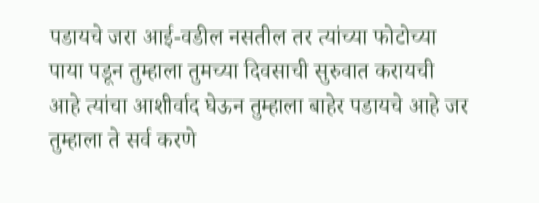पडायचे जरा आई-वडील नसतील तर त्यांच्या फोटोच्या पाया पडून तुम्हाला तुमच्या दिवसाची सुरुवात करायची आहे त्यांचा आशीर्वाद घेऊन तुम्हाला बाहेर पडायचे आहे जर तुम्हाला ते सर्व करणे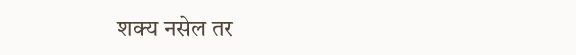शक्य नसेल तर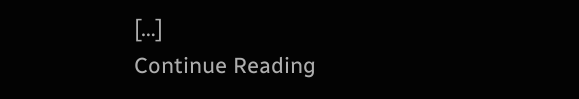[…]
Continue Reading